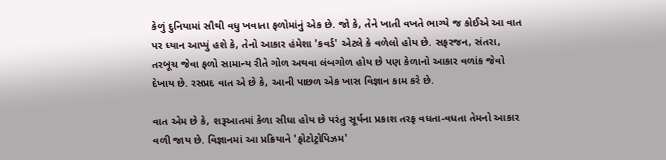કેળું દુનિયામાં સૌથી વધુ ખવાતા ફળોમાંનું એક છે. જો કે, તેને ખાતી વખતે ભાગ્યે જ કોઈએ આ વાત પર ધ્યાન આપ્યું હશે કે, તેનો આકાર હંમેશા 'કવર્ડ' એટલે કે વળેલો હોય છે. સફરજન, સંતરા, તરબૂચ જેવા ફળો સામાન્ય રીતે ગોળ અથવા લંબગોળ હોય છે પણ કેળાનો આકાર વળાંક જેવો દેખાય છે. રસપ્રદ વાત એ છે કે, આની પાછળ એક ખાસ વિજ્ઞાન કામ કરે છે.

વાત એમ છે કે, શરૂઆતમાં કેળા સીધા હોય છે પરંતુ સૂર્યના પ્રકાશ તરફ વધતા-વધતા તેમનો આકાર વળી જાય છે. વિજ્ઞાનમાં આ પ્રક્રિયાને 'ફોટોટ્રોપિઝમ'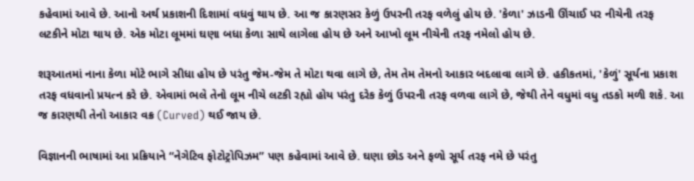કહેવામાં આવે છે. આનો અર્થ પ્રકાશની દિશામાં વધવું થાય છે. આ જ કારણસર કેળું ઉપરની તરફ વળેલું હોય છે. 'કેળા' ઝાડની ઊંચાઈ પર નીચેની તરફ લટકીને મોટા થાય છે. એક મોટા લૂમમાં ઘણા બધા કેળા સાથે લાગેલા હોય છે અને આખો લૂમ નીચેની તરફ નમેલો હોય છે.

શરૂઆતમાં નાના કેળા મોટે ભાગે સીધા હોય છે પરંતુ જેમ-જેમ તે મોટા થવા લાગે છે, તેમ તેમ તેમનો આકાર બદલાવા લાગે છે. હકીકતમાં, 'કેળું' સૂર્યના પ્રકાશ તરફ વધવાનો પ્રયત્ન કરે છે. એવામાં ભલે તેનો લૂમ નીચે લટકી રહ્યો હોય પરંતુ દરેક કેળું ઉપરની તરફ વળવા લાગે છે, જેથી તેને વધુમાં વધુ તડકો મળી શકે. આ જ કારણથી તેનો આકાર વક્ર (Curved) થઈ જાય છે.

વિજ્ઞાનની ભાષામાં આ પ્રક્રિયાને “નેગેટિવ ફોટોટ્રોપિઝમ” પણ કહેવામાં આવે છે. ઘણા છોડ અને ફળો સૂર્ય તરફ નમે છે પરંતુ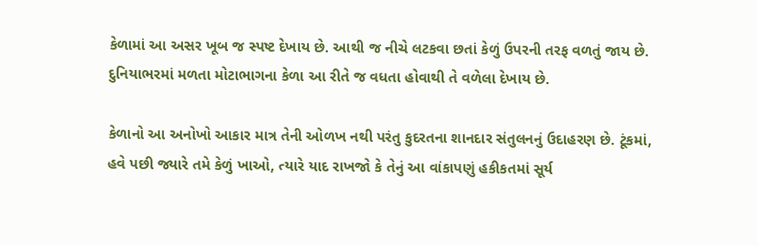કેળામાં આ અસર ખૂબ જ સ્પષ્ટ દેખાય છે. આથી જ નીચે લટકવા છતાં કેળું ઉપરની તરફ વળતું જાય છે. દુનિયાભરમાં મળતા મોટાભાગના કેળા આ રીતે જ વધતા હોવાથી તે વળેલા દેખાય છે.

કેળાનો આ અનોખો આકાર માત્ર તેની ઓળખ નથી પરંતુ કુદરતના શાનદાર સંતુલનનું ઉદાહરણ છે. ટૂંકમાં, હવે પછી જ્યારે તમે કેળું ખાઓ, ત્યારે યાદ રાખજો કે તેનું આ વાંકાપણું હકીકતમાં સૂર્ય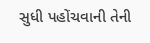સુધી પહોંચવાની તેની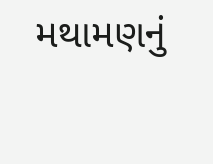મથામણનું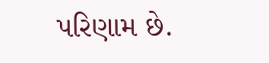પરિણામ છે.